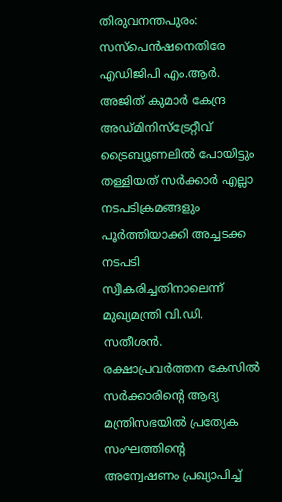തിരുവനന്തപുരം: സസ്പെൻഷനെതിരേ എഡിജിപി എം.ആർ. അജിത് കുമാർ കേന്ദ്ര അഡ്മിനിസ്ട്രേറ്റീവ് ട്രൈബ്യൂണലിൽ പോയിട്ടും തള്ളിയത് സർക്കാർ എല്ലാ നടപടിക്രമങ്ങളും പൂർത്തിയാക്കി അച്ചടക്ക നടപടി സ്വീകരിച്ചതിനാലെന്ന് മുഖ്യമന്ത്രി വി.ഡി. സതീശൻ.
രക്ഷാപ്രവർത്തന കേസിൽ സർക്കാരിന്റെ ആദ്യ മന്ത്രിസഭയിൽ പ്രത്യേക സംഘത്തിന്റെ അന്വേഷണം പ്രഖ്യാപിച്ച്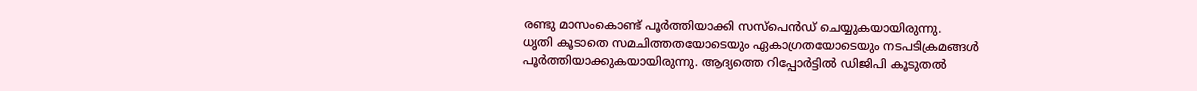രണ്ടു മാസംകൊണ്ട് പൂർത്തിയാക്കി സസ്പെൻഡ് ചെയ്യുകയായിരുന്നു.
ധൃതി കൂടാതെ സമചിത്തതയോടെയും ഏകാഗ്രതയോടെയും നടപടിക്രമങ്ങൾ പൂർത്തിയാക്കുകയായിരുന്നു. ആദ്യത്തെ റിപ്പോർട്ടിൽ ഡിജിപി കൂടുതൽ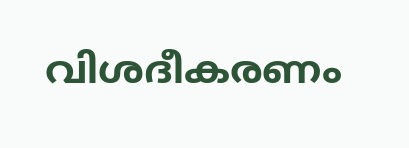വിശദീകരണം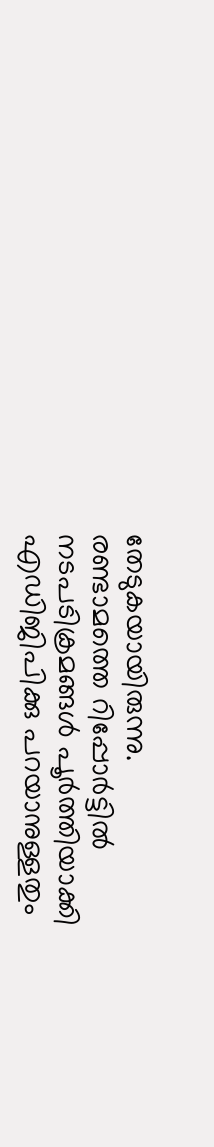തേടുകയായിരുന്നു.
രണ്ടാമത്തെ റിപ്പോർട്ടിൽ നടപടിക്രമങ്ങൾ പൂർത്തിയാക്കി എഡിജിപിക്കു പറയാനുള്ളതും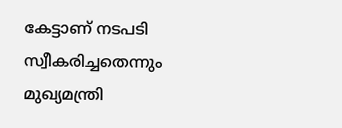കേട്ടാണ് നടപടി സ്വീകരിച്ചതെന്നും മുഖ്യമന്ത്രി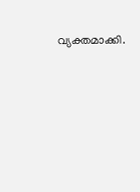വ്യക്തമാക്കി.